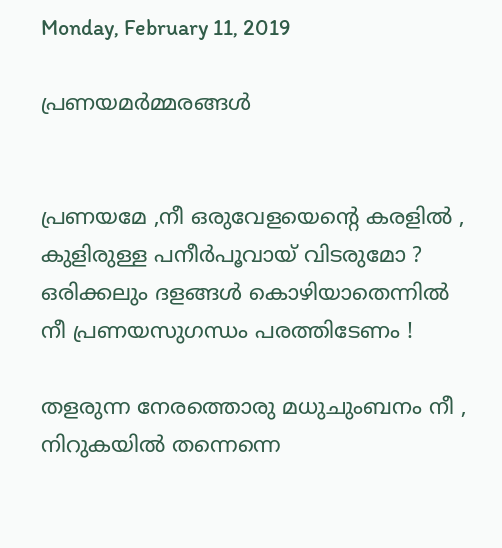Monday, February 11, 2019

പ്രണയമർമ്മരങ്ങൾ


പ്രണയമേ ,നീ ഒരുവേളയെന്റെ കരളിൽ ,
കുളിരുള്ള പനീർപൂവായ് വിടരുമോ ?
ഒരിക്കലും ദളങ്ങൾ കൊഴിയാതെന്നിൽ
നീ പ്രണയസുഗന്ധം പരത്തിടേണം !

തളരുന്ന നേരത്തൊരു മധുചുംബനം നീ ,
നിറുകയിൽ തന്നെന്നെ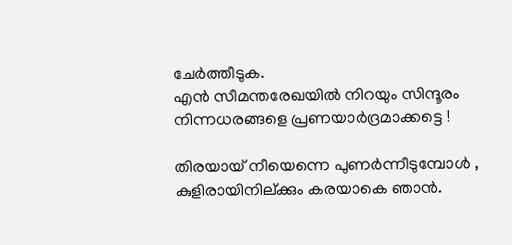ചേർത്തീടുക.
എൻ സീമന്തരേഖയിൽ നിറയും സിന്ദൂരം
നിന്നധരങ്ങളെ പ്രണയാർദ്രമാക്കട്ടെ !

തിരയായ് നീയെന്നെ പുണർന്നീടുമ്പോൾ ,
കുളിരായിനില്ക്കും കരയാകെ ഞാൻ.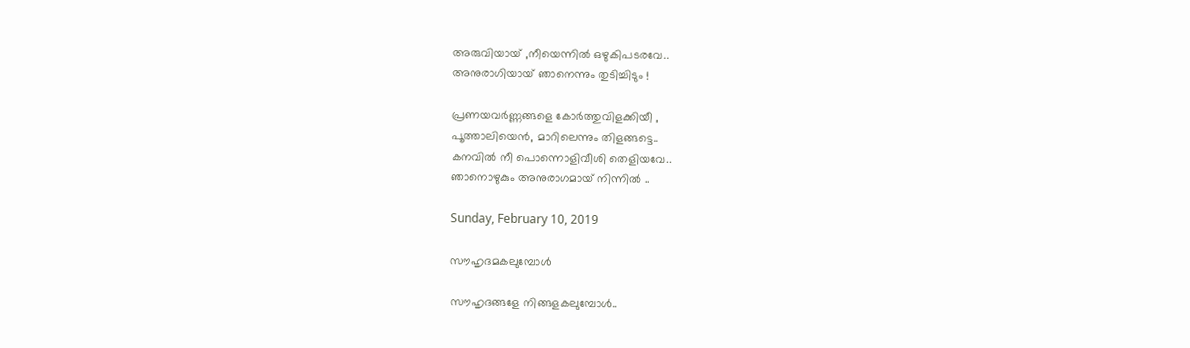അരുവിയായ് ,നീയെന്നിൽ ഒഴുകിപടരവേ..
അനുരാഗിയായ് ഞാനെന്നും തുടിച്ചിടും !

പ്രണയവർണ്ണങ്ങളെ കോർത്തുവിളക്കിയീ ,
പൂത്താലിയെൻ, മാറിലെന്നും തിളങ്ങട്ടെ..
കനവിൽ നീ പൊന്നൊളിവീശി തെളിയവേ..
ഞാനൊഴുകും അനുരാഗമായ് നിന്നിൽ ..

Sunday, February 10, 2019

സൗഹൃദമകലുമ്പോൾ

സൗഹൃദങ്ങളേ നിങ്ങളകലുമ്പോൾ..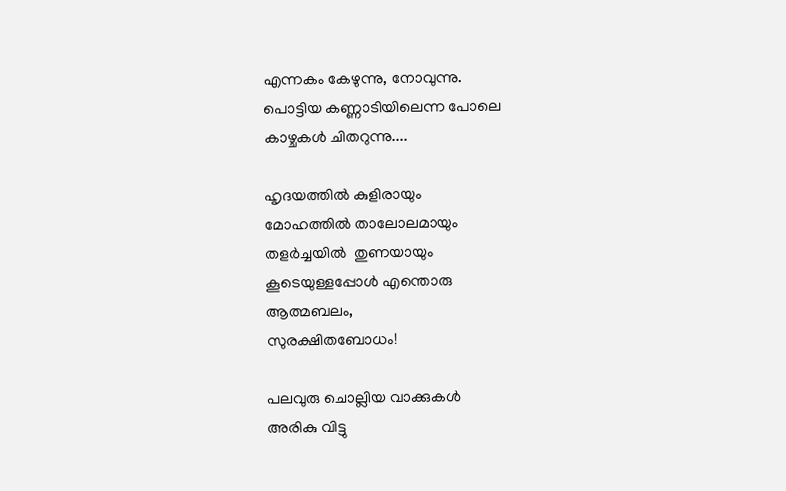എന്നകം കേഴുന്നു, നോവുന്നു.
പൊട്ടിയ കണ്ണാടിയിലെന്ന പോലെ
കാഴ്ചകൾ ചിതറുന്നു....

ഹൃദയത്തിൽ കുളിരായും
മോഹത്തിൽ താലോലമായും
തളർച്ചയിൽ  തുണയായും
കൂടെയുള്ളപ്പോൾ എന്തൊരു
ആത്മബലം,
സുരക്ഷിതബോധം!

പലവുരു ചൊല്ലിയ വാക്കുകൾ
അരികു വിട്ടു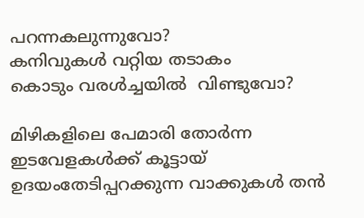പറന്നകലുന്നുവോ?
കനിവുകൾ വറ്റിയ തടാകം
കൊടും വരൾച്ചയിൽ  വിണ്ടുവോ?

മിഴികളിലെ പേമാരി തോർന്ന
ഇടവേളകൾക്ക് കൂട്ടായ്
ഉദയംതേടിപ്പറക്കുന്ന വാക്കുകൾ തൻ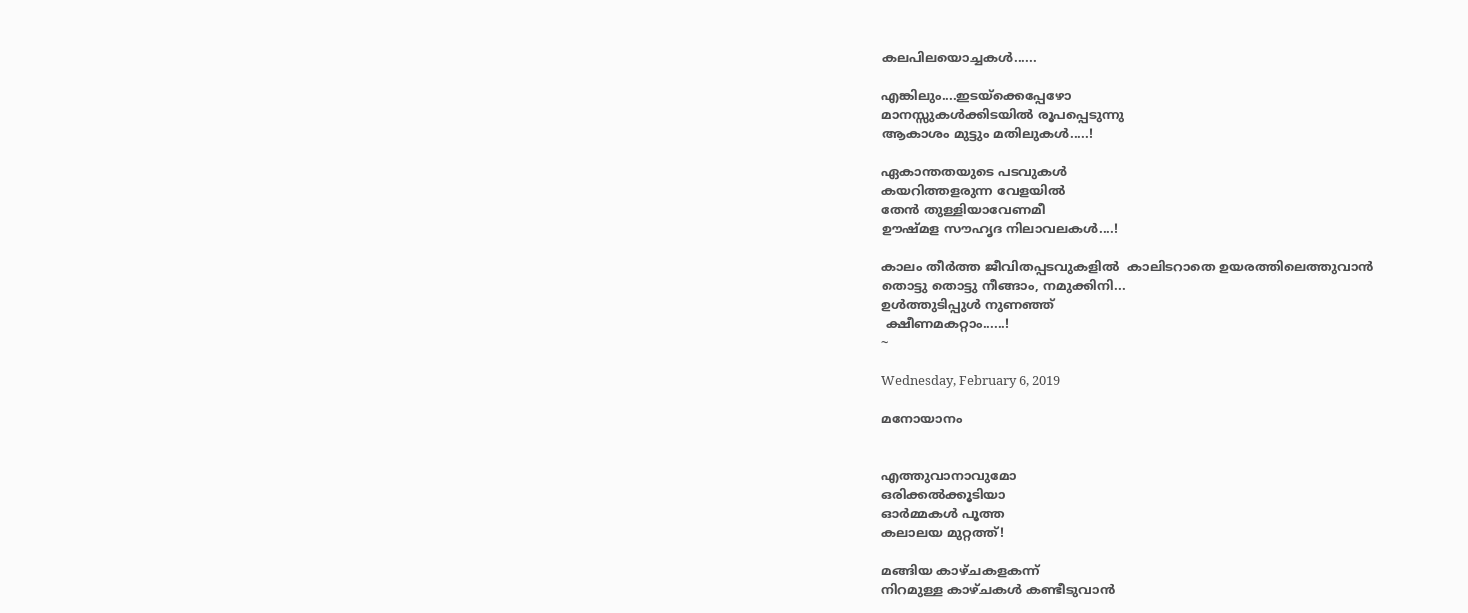കലപിലയൊച്ചകൾ......

എങ്കിലും....ഇടയ്ക്കെപ്പേഴോ
മാനസ്സുകൾക്കിടയിൽ രൂപപ്പെടുന്നു
ആകാശം മുട്ടും മതിലുകൾ.....!

ഏകാന്തതയുടെ പടവുകൾ
കയറിത്തളരുന്ന വേളയിൽ
തേൻ തുള്ളിയാവേണമീ
ഊഷ്മള സൗഹൃദ നിലാവലകൾ....!

കാലം തീർത്ത ജീവിതപ്പടവുകളിൽ  കാലിടറാതെ ഉയരത്തിലെത്തുവാൻ
തൊട്ടു തൊട്ടു നീങ്ങാം, നമുക്കിനി...
ഉൾത്തുടിപ്പുൾ നുണഞ്ഞ്
 ക്ഷീണമകറ്റാം......!
~

Wednesday, February 6, 2019

മനോയാനം


എത്തുവാനാവുമോ
ഒരിക്കൽക്കൂടിയാ
ഓർമ്മകൾ പൂത്ത
കലാലയ മുറ്റത്ത്!

മങ്ങിയ കാഴ്ചകളകന്ന്
നിറമുള്ള കാഴ്ചകൾ കണ്ടീടുവാൻ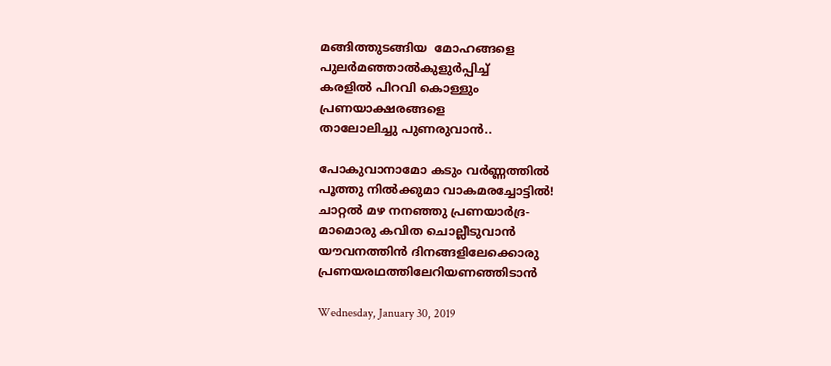മങ്ങിത്തുടങ്ങിയ  മോഹങ്ങളെ
പുലർമഞ്ഞാൽകുളുർപ്പിച്ച്
കരളിൽ പിറവി കൊള്ളും
പ്രണയാക്ഷരങ്ങളെ
താലോലിച്ചു പുണരുവാൻ..

പോകുവാനാമോ കടും വർണ്ണത്തിൽ
പൂത്തു നിൽക്കുമാ വാകമരച്ചോട്ടിൽ!
ചാറ്റൽ മഴ നനഞ്ഞു പ്രണയാർദ്ര-
മാമൊരു കവിത ചൊല്ലീടുവാൻ
യൗവനത്തിൻ ദിനങ്ങളിലേക്കൊരു
പ്രണയരഥത്തിലേറിയണഞ്ഞിടാൻ

Wednesday, January 30, 2019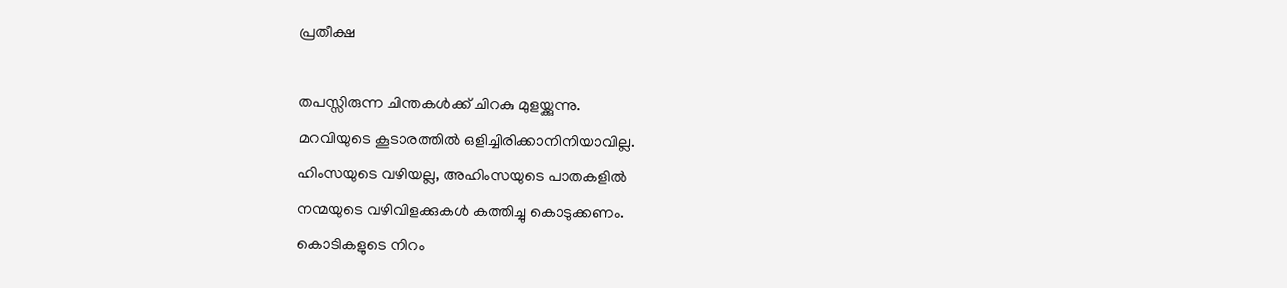പ്രതീക്ഷ

തപസ്സിരുന്ന ചിന്തകൾക്ക് ചിറകു മുളയ്ക്കുന്നു.
മറവിയുടെ കൂടാരത്തിൽ ഒളിച്ചിരിക്കാനിനിയാവില്ല.
ഹിംസയുടെ വഴിയല്ല, അഹിംസയുടെ പാതകളിൽ
നന്മയുടെ വഴിവിളക്കുകൾ കത്തിച്ചു കൊടുക്കണം.
കൊടികളുടെ നിറം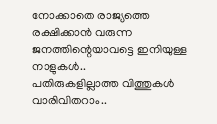നോക്കാതെ രാജ്യത്തെ
രക്ഷിക്കാൻ വരുന്ന ജനത്തിന്റെയാവട്ടെ ഇനിയുള്ള നാളുകൾ..
പതിരുകളില്ലാത്ത വിത്തുകൾ വാരിവിതറാം..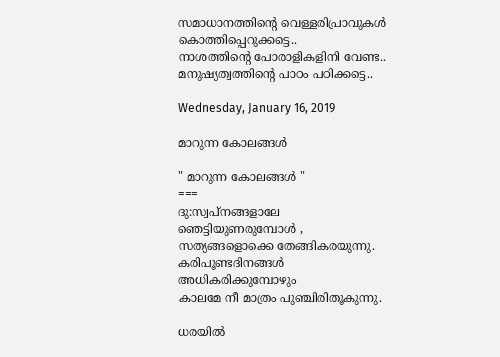സമാധാനത്തിന്റെ വെള്ളരിപ്രാവുകൾ കൊത്തിപ്പെറുക്കട്ടെ..
നാശത്തിന്റെ പോരാളികളിനി വേണ്ട..
മനുഷ്യത്വത്തിന്റെ പാഠം പഠിക്കട്ടെ..

Wednesday, January 16, 2019

മാറുന്ന കോലങ്ങൾ

" മാറുന്ന കോലങ്ങൾ "
===
ദു:സ്വപ്‌നങ്ങളാലേ ഞെട്ടിയുണരുമ്പോൾ ,
സത്യങ്ങളൊക്കെ തേങ്ങികരയുന്നു.
കരിപൂണ്ടദിനങ്ങൾ അധികരിക്കുമ്പോഴും
കാലമേ നീ മാത്രം പുഞ്ചിരിതൂകുന്നു.

ധരയിൽ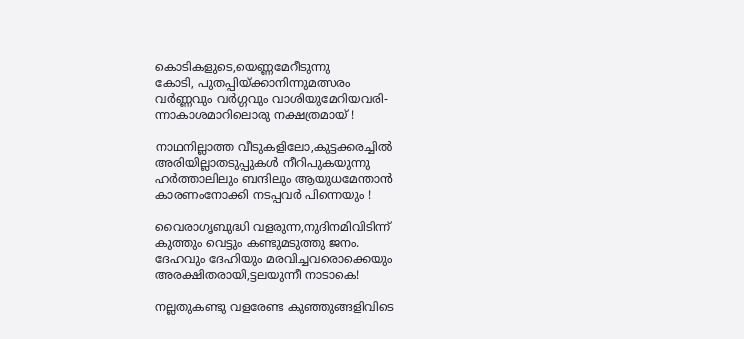കൊടികളുടെ,യെണ്ണമേറീടുന്നു
കോടി, പുതപ്പിയ്ക്കാനിന്നുമത്സരം
വർണ്ണവും വർഗ്ഗവും വാശിയുമേറിയവരി-
ന്നാകാശമാറിലൊരു നക്ഷത്രമായ് !

നാഥനില്ലാത്ത വീടുകളിലോ,കുട്ടക്കരച്ചിൽ
അരിയില്ലാതടുപ്പുകൾ നീറിപുകയുന്നു
ഹർത്താലിലും ബന്ദിലും ആയുധമേന്താൻ
കാരണംനോക്കി നടപ്പവർ പിന്നെയും !

വൈരാഗൃബുദ്ധി വളരുന്ന,നുദിനമിവിടിന്ന്
കുത്തും വെട്ടും കണ്ടുമടുത്തു ജനം.
ദേഹവും ദേഹിയും മരവിച്ചവരൊക്കെയും
അരക്ഷിതരായി,ട്ടലയുന്നീ നാടാകെ!

നല്ലതുകണ്ടു വളരേണ്ട കുഞ്ഞുങ്ങളിവിടെ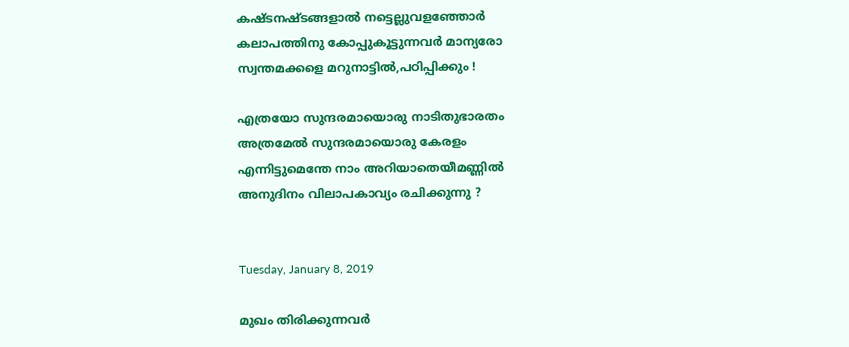കഷ്ടനഷ്ടങ്ങളാൽ നട്ടെല്ലുവളഞ്ഞോർ
കലാപത്തിനു കോപ്പുകൂട്ടുന്നവർ മാന്യരോ
സ്വന്തമക്കളെ മറുനാട്ടിൽ,പഠിപ്പിക്കും !

എത്രയോ സുന്ദരമായൊരു നാടിതുഭാരതം
അത്രമേൽ സുന്ദരമായൊരു കേരളം
എന്നിട്ടുമെന്തേ നാം അറിയാതെയീമണ്ണിൽ
അനുദിനം വിലാപകാവ്യം രചിക്കുന്നു ?


Tuesday, January 8, 2019

മുഖം തിരിക്കുന്നവർ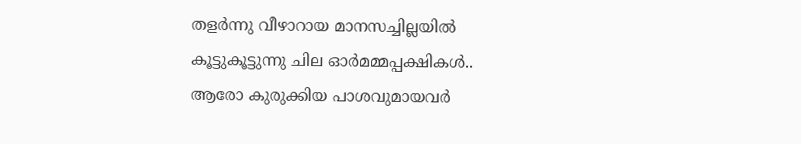തളർന്നു വീഴാറായ മാനസച്ചില്ലയിൽ
കൂട്ടുകൂട്ടുന്നു ചില ഓർമമ്മപ്പക്ഷികൾ..
ആരോ കുരുക്കിയ പാശവുമായവർ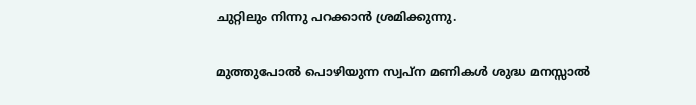ചുറ്റിലും നിന്നു പറക്കാൻ ശ്രമിക്കുന്നു.

മുത്തുപോൽ പൊഴിയുന്ന സ്വപ്ന മണികൾ ശുദ്ധ മനസ്സാൽ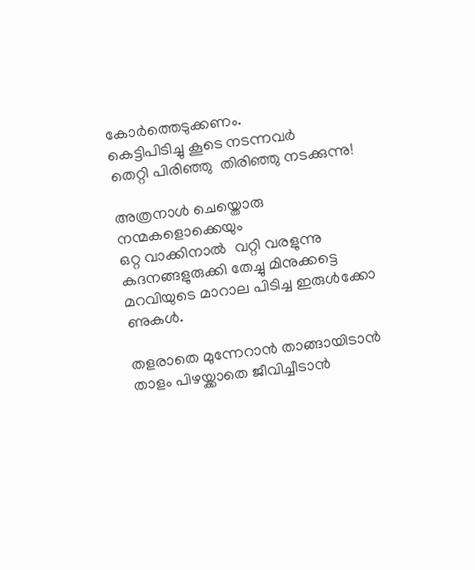കോർത്തെടുക്കണം.
കെട്ടിപിടിച്ചു കൂടെ നടന്നവർ
തെറ്റി പിരിഞ്ഞു  തിരിഞ്ഞു നടക്കുന്നു!

അത്രനാൾ ചെയ്തൊരു നന്മകളൊക്കെയും
ഒറ്റ വാക്കിനാൽ  വറ്റി വരളുന്നു
കദനങ്ങളുരുക്കി തേച്ചു മിനുക്കട്ടെ
മറവിയുടെ മാറാല പിടിച്ച ഇരുൾക്കോ ണുകൾ.

തളരാതെ മുന്നേറാൻ താങ്ങായിടാൻ
താളം പിഴയ്ക്കാതെ ജീവിച്ചീടാൻ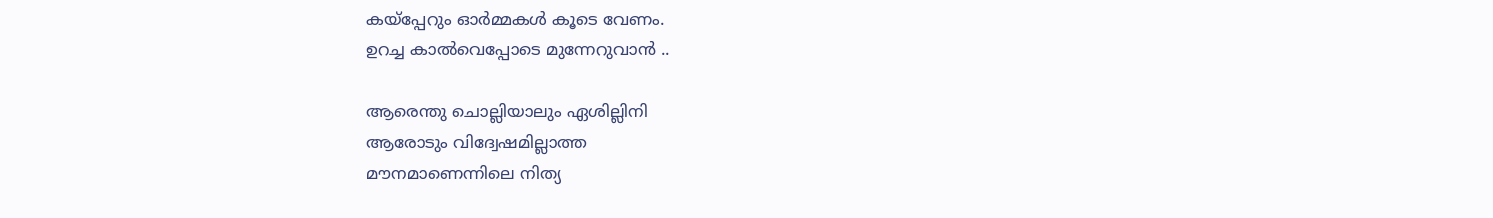കയ്‌പ്പേറും ഓർമ്മകൾ കൂടെ വേണം.
ഉറച്ച കാൽവെപ്പോടെ മുന്നേറുവാൻ ..

ആരെന്തു ചൊല്ലിയാലും ഏശില്ലിനി
ആരോടും വിദ്വേഷമില്ലാത്ത
മൗനമാണെന്നിലെ നിത്യ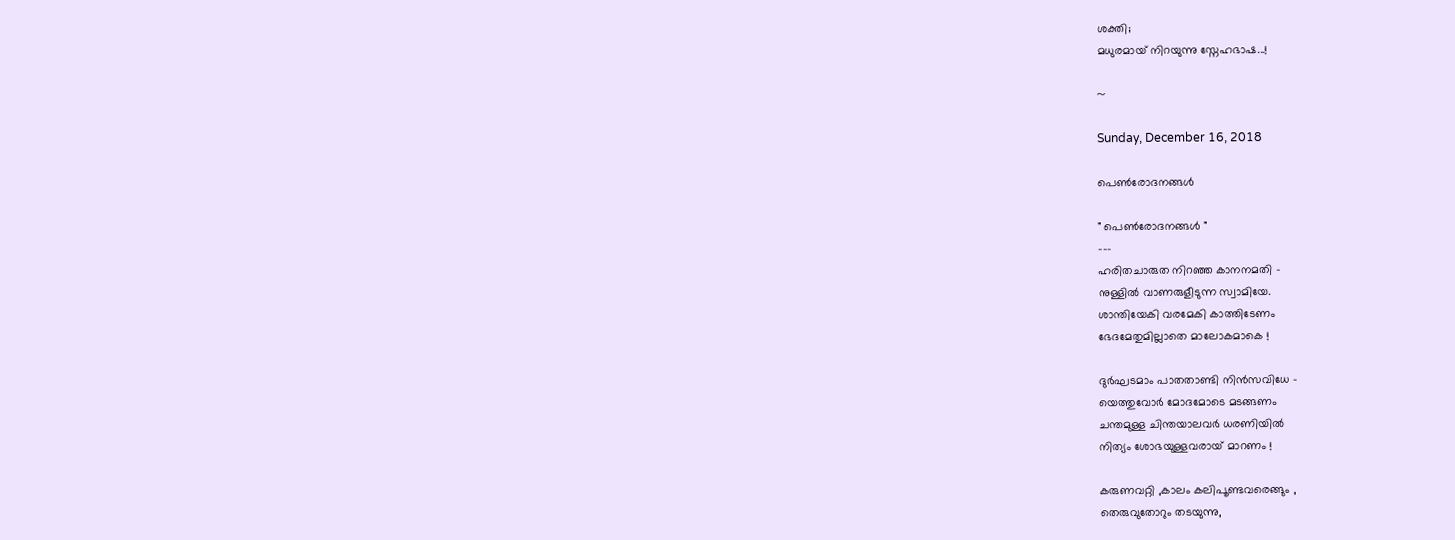ശക്തി;
മധുരമായ് നിറയുന്നു സ്നേഹഭാഷ...!

~

Sunday, December 16, 2018

പെൺരോദനങ്ങൾ

" പെൺരോദനങ്ങൾ "
---
ഹരിതചാരുത നിറഞ്ഞ കാനനമതി -
നുള്ളിൽ വാണരുളീടുന്ന സ്വാമിയേ.
ശാന്തിയേകി വരമേകി കാത്തിടേണം
ഭേദമേതുമില്ലാതെ മാലോകമാകെ !

ദുർഘടമാം പാതതാണ്ടി നിൻസവിധേ -
യെത്തുവോർ മോദമോടെ മടങ്ങണം
ചന്തമുള്ള ചിന്തയാലവർ ധരണിയിൽ
നിത്യം ശോഭയുള്ളവരായ് മാറണം !

കരുണവറ്റി ,കാലം കലിപൂണ്ടവരെങ്ങും ,
തെരുവുതോറും തടയുന്നു,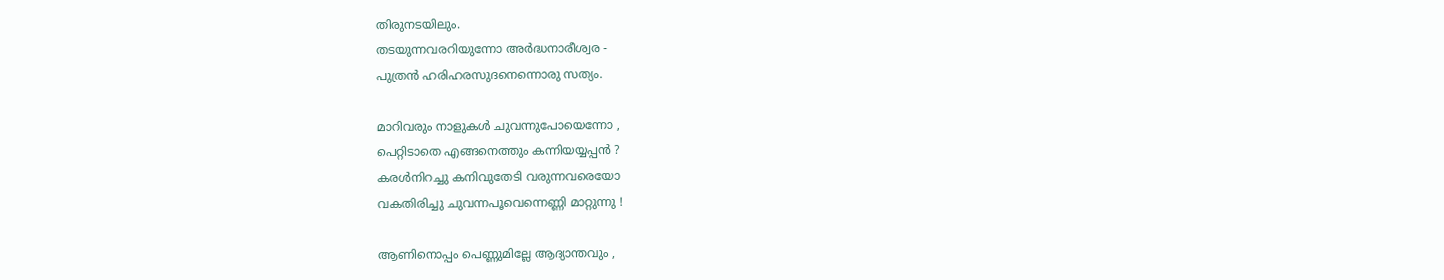തിരുനടയിലും.
തടയുന്നവരറിയുന്നോ അർദ്ധനാരീശ്വര -
പുത്രൻ ഹരിഹരസുദനെന്നൊരു സത്യം.

മാറിവരും നാളുകൾ ചുവന്നുപോയെന്നോ ,
പെറ്റിടാതെ എങ്ങനെത്തും കന്നിയയ്യപ്പൻ ?
കരൾനിറച്ചു കനിവുതേടി വരുന്നവരെയോ
വകതിരിച്ചു ചുവന്നപൂവെന്നെണ്ണി മാറ്റുന്നു !

ആണിനൊപ്പം പെണ്ണുമില്ലേ ആദ്യാന്തവും ,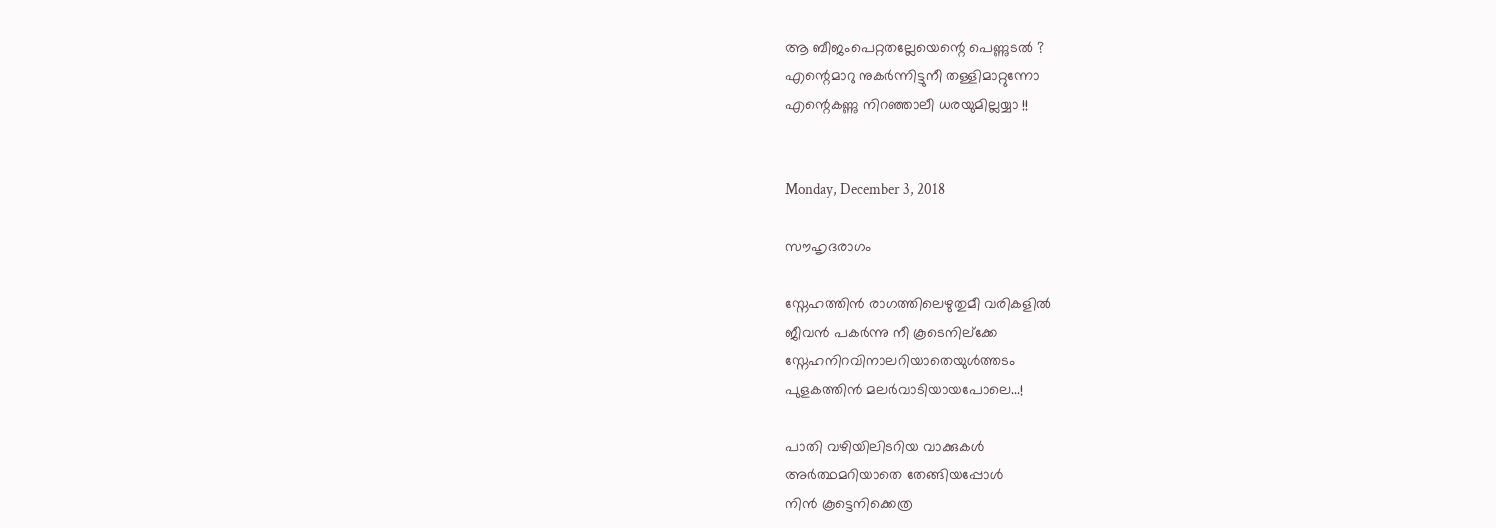ആ ബീജംപെറ്റതല്ലേയെന്റെ പെണ്ണുടൽ ?
എന്റെമാറു നുകർന്നിട്ടുനീ തള്ളിമാറ്റുന്നോ
എന്റെകണ്ണു നിറഞ്ഞാലീ ധരയുമില്ലയ്യാ !!


Monday, December 3, 2018

സൗഹൃദരാഗം

സ്നേഹത്തിൻ രാഗത്തിലെഴുതുമീ വരികളിൽ
ജീവൻ പകർന്നു നീ കൂടെനില്ക്കേ
സ്നേഹനിറവിനാലറിയാതെയുൾത്തടം
പുളകത്തിൻ മലർവാടിയായപോലെ...!

പാതി വഴിയിലിടറിയ വാക്കുകൾ
അർത്ഥമറിയാതെ തേങ്ങിയപ്പോൾ
നിൻ കൂട്ടെനിക്കെത്ര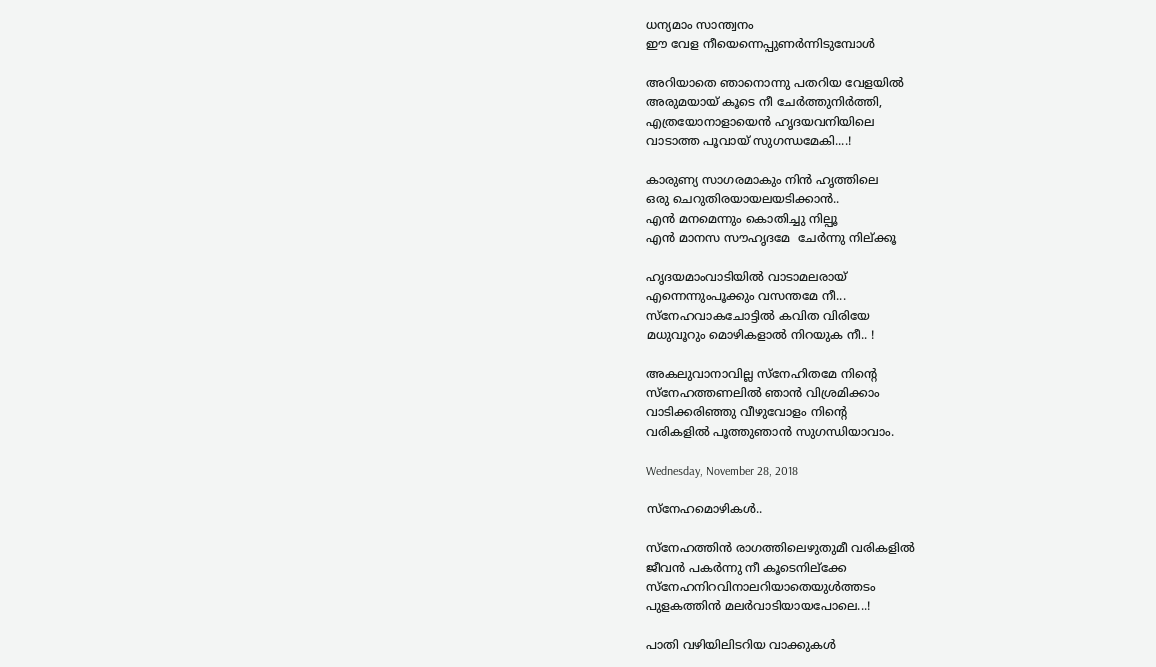ധന്യമാം സാന്ത്വനം
ഈ വേള നീയെന്നെപ്പുണർന്നിടുമ്പോൾ

അറിയാതെ ഞാനൊന്നു പതറിയ വേളയിൽ
അരുമയായ് കൂടെ നീ ചേർത്തുനിർത്തി,
എത്രയോനാളായെൻ ഹൃദയവനിയിലെ
വാടാത്ത പൂവായ് സുഗന്ധമേകി....!

കാരുണ്യ സാഗരമാകും നിൻ ഹൃത്തിലെ
ഒരു ചെറുതിരയായലയടിക്കാൻ..
എൻ മനമെന്നും കൊതിച്ചു നില്പൂ
എൻ മാനസ സൗഹൃദമേ  ചേർന്നു നില്ക്കൂ

ഹൃദയമാംവാടിയിൽ വാടാമലരായ്
എന്നെന്നുംപൂക്കും വസന്തമേ നീ...
സ്നേഹവാകചോട്ടിൽ കവിത വിരിയേ
മധുവൂറും മൊഴികളാൽ നിറയുക നീ.. !

അകലുവാനാവില്ല സ്നേഹിതമേ നിൻ്റെ
സ്നേഹത്തണലിൽ ഞാൻ വിശ്രമിക്കാം
വാടിക്കരിഞ്ഞു വീഴുവോളം നിൻ്റെ
വരികളിൽ പൂത്തുഞാൻ സുഗന്ധിയാവാം.

Wednesday, November 28, 2018

സ്‌നേഹമൊഴികൾ..

സ്നേഹത്തിൻ രാഗത്തിലെഴുതുമീ വരികളിൽ
ജീവൻ പകർന്നു നീ കൂടെനില്ക്കേ
സ്നേഹനിറവിനാലറിയാതെയുൾത്തടം
പുളകത്തിൻ മലർവാടിയായപോലെ...!

പാതി വഴിയിലിടറിയ വാക്കുകൾ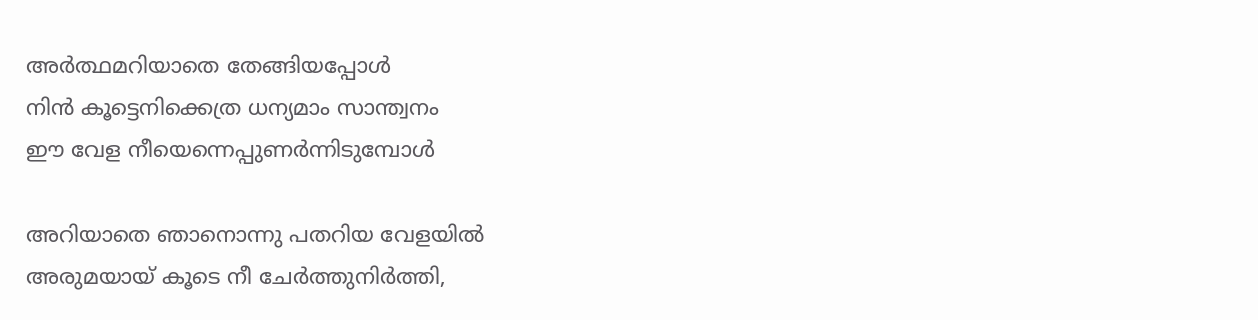അർത്ഥമറിയാതെ തേങ്ങിയപ്പോൾ
നിൻ കൂട്ടെനിക്കെത്ര ധന്യമാം സാന്ത്വനം
ഈ വേള നീയെന്നെപ്പുണർന്നിടുമ്പോൾ

അറിയാതെ ഞാനൊന്നു പതറിയ വേളയിൽ
അരുമയായ് കൂടെ നീ ചേർത്തുനിർത്തി,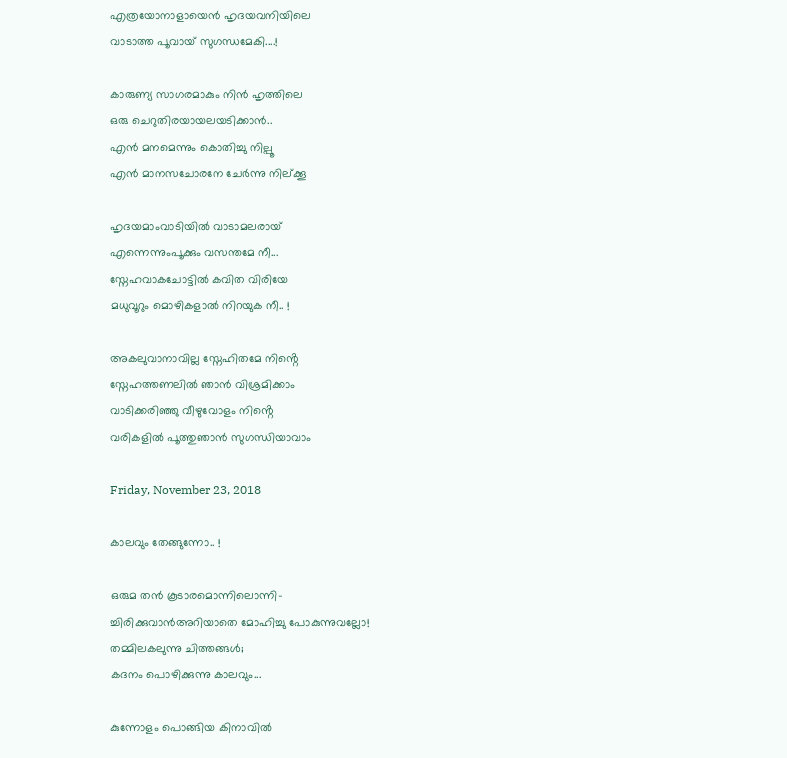എത്രയോനാളായെൻ ഹൃദയവനിയിലെ
വാടാത്ത പൂവായ് സുഗന്ധമേകി....!

കാരുണ്യ സാഗരമാകും നിൻ ഹൃത്തിലെ
ഒരു ചെറുതിരയായലയടിക്കാൻ..
എൻ മനമെന്നും കൊതിച്ചു നില്പൂ
എൻ മാനസചോരനേ ചേർന്നു നില്ക്കൂ

ഹൃദയമാംവാടിയിൽ വാടാമലരായ്
എന്നെന്നുംപൂക്കും വസന്തമേ നീ...
സ്നേഹവാകചോട്ടിൽ കവിത വിരിയേ
മധുവൂറും മൊഴികളാൽ നിറയുക നീ.. !

അകലുവാനാവില്ല സ്നേഹിതമേ നിൻ്റെ
സ്നേഹത്തണലിൽ ഞാൻ വിശ്രമിക്കാം
വാടിക്കരിഞ്ഞു വീഴുവോളം നിൻ്റെ
വരികളിൽ പൂത്തുഞാൻ സുഗന്ധിയാവാം

Friday, November 23, 2018

കാലവും തേങ്ങുന്നോ.. !

ഒരുമ തൻ കൂടാരമൊന്നിലൊന്നി-
ച്ചിരിക്കുവാൻഅറിയാതെ മോഹിച്ചു പോകുന്നുവല്ലോ!
തമ്മിലകലുന്നു ചിത്തങ്ങൾ;
കദനം പൊഴിക്കുന്നു കാലവും...

കുന്നോളം പൊങ്ങിയ കിനാവിൽ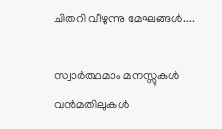ചിതറി വീഴുന്നു മേഘങ്ങൾ....

സ്വാർത്ഥമാം മനസ്സുകൾ
വൻമതിലുകൾ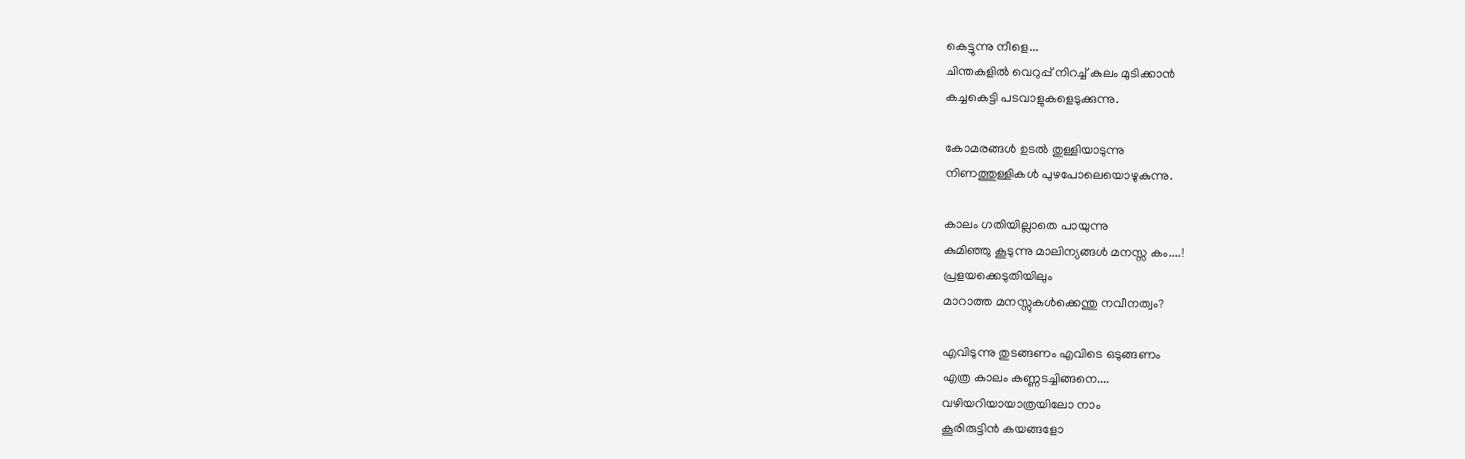കെട്ടുന്നു നീളെ...
ചിന്തകളിൽ വെറുപ്പ് നിറച്ച് കുലം മുടിക്കാൻ
കച്ചകെട്ടി പടവാളുകളെടുക്കുന്നു.

കോമരങ്ങൾ ഉടൽ തുള്ളിയാടുന്നു
നിണത്തുള്ളികൾ പുഴപോലെയൊഴുകുന്നു.

കാലം ഗതിയില്ലാതെ പായുന്നു
കുമിഞ്ഞു കൂടുന്നു മാലിന്യങ്ങൾ മനസ്സ കം....!
പ്രളയക്കെടുതിയിലും
മാറാത്ത മനസ്സുകൾക്കെന്തു നവീനത്വം?

എവിടുന്നു തുടങ്ങണം എവിടെ ഒടുങ്ങണം
എത്ര കാലം കണ്ണടച്ചിങ്ങനെ....
വഴിയറിയായാത്രയിലോ നാം
കൂരിരുട്ടിൻ കയങ്ങളോ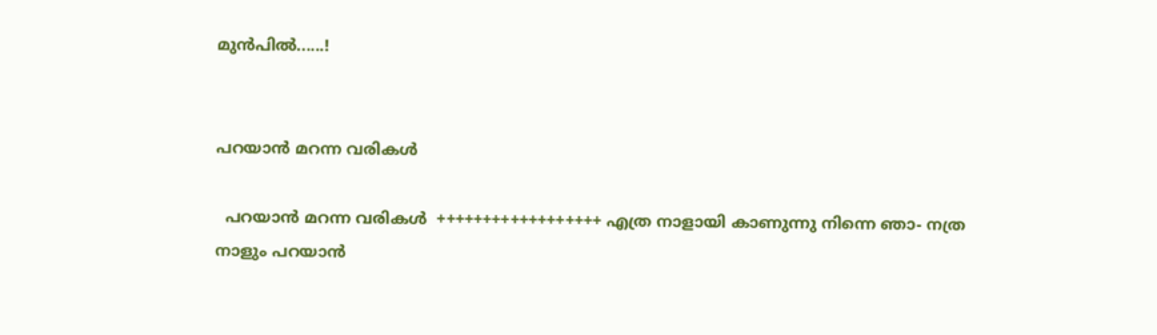മുൻപിൽ......!


പറയാൻ മറന്ന വരികൾ

  പറയാൻ മറന്ന വരികൾ  ++++++++++++++++++ എത്ര നാളായി കാണുന്നു നിന്നെ ഞാ- നത്ര നാളും പറയാൻ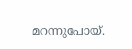മറന്നുപോയ്.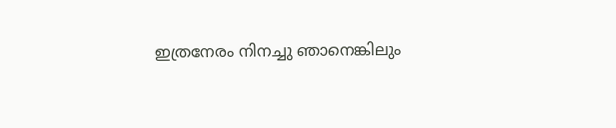ഇത്രനേരം നിനച്ചു ഞാനെങ്കിലും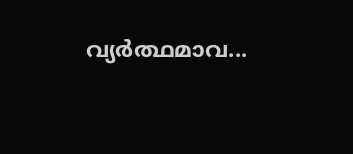വ്യർത്ഥമാവ...